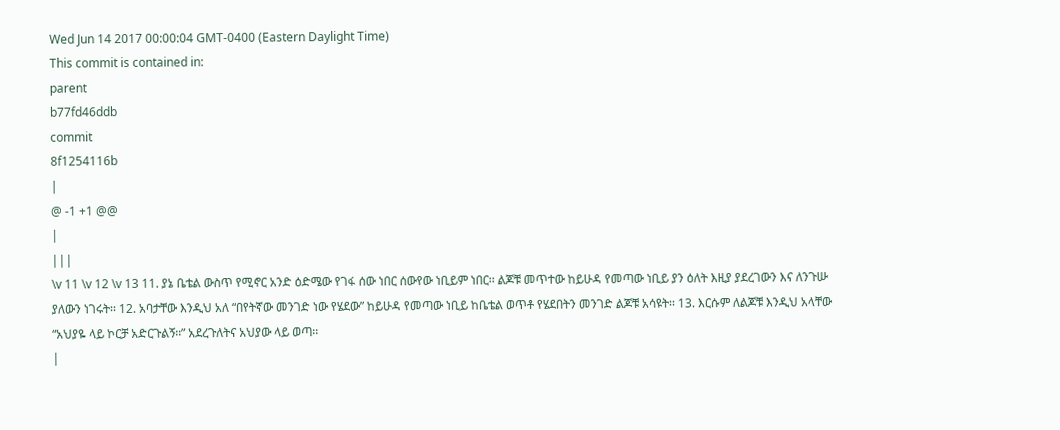Wed Jun 14 2017 00:00:04 GMT-0400 (Eastern Daylight Time)
This commit is contained in:
parent
b77fd46ddb
commit
8f1254116b
|
@ -1 +1 @@
|
|||
\v 11 \v 12 \v 13 11. ያኔ ቤቴል ውስጥ የሚኖር አንድ ዕድሜው የገፋ ሰው ነበር ሰውየው ነቢይም ነበር፡፡ ልጆቹ መጥተው ከይሁዳ የመጣው ነቢይ ያን ዕለት እዚያ ያደረገውን እና ለንጉሡ ያለውን ነገሩት፡፡ 12. አባታቸው እንዲህ አለ “በየትኛው መንገድ ነው የሄደው” ከይሁዳ የመጣው ነቢይ ከቤቴል ወጥቶ የሄደበትን መንገድ ልጆቹ አሳዩት፡፡ 13. እርሱም ለልጆቹ እንዲህ አላቸው “አህያዬ ላይ ኮርቻ አድርጉልኝ፡፡” አደረጉለትና አህያው ላይ ወጣ፡፡
|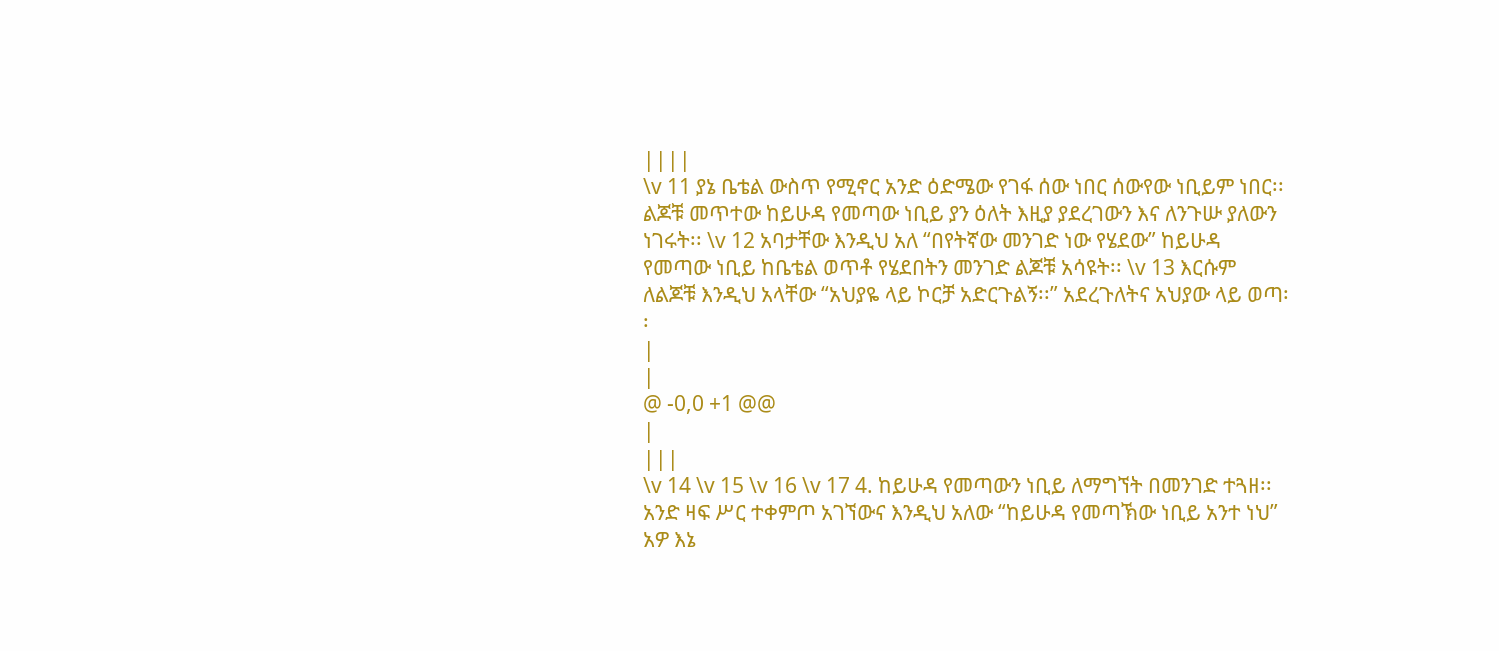||||
\v 11 ያኔ ቤቴል ውስጥ የሚኖር አንድ ዕድሜው የገፋ ሰው ነበር ሰውየው ነቢይም ነበር፡፡ ልጆቹ መጥተው ከይሁዳ የመጣው ነቢይ ያን ዕለት እዚያ ያደረገውን እና ለንጉሡ ያለውን ነገሩት፡፡ \v 12 አባታቸው እንዲህ አለ “በየትኛው መንገድ ነው የሄደው” ከይሁዳ የመጣው ነቢይ ከቤቴል ወጥቶ የሄደበትን መንገድ ልጆቹ አሳዩት፡፡ \v 13 እርሱም ለልጆቹ እንዲህ አላቸው “አህያዬ ላይ ኮርቻ አድርጉልኝ፡፡” አደረጉለትና አህያው ላይ ወጣ፡፡
|
|
@ -0,0 +1 @@
|
|||
\v 14 \v 15 \v 16 \v 17 4. ከይሁዳ የመጣውን ነቢይ ለማግኘት በመንገድ ተጓዘ፡፡ አንድ ዛፍ ሥር ተቀምጦ አገኘውና እንዲህ አለው “ከይሁዳ የመጣኽው ነቢይ አንተ ነህ” አዎ እኔ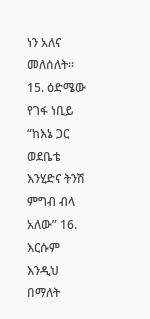ነን አለና መለሰለት፡፡ 15. ዕድሜው የገፋ ነቢይ “ከእኔ ጋር ወደቤቴ እንሂድና ትንሽ ምግብ ብላ አለው” 16. እርሱም እንዲህ በማለት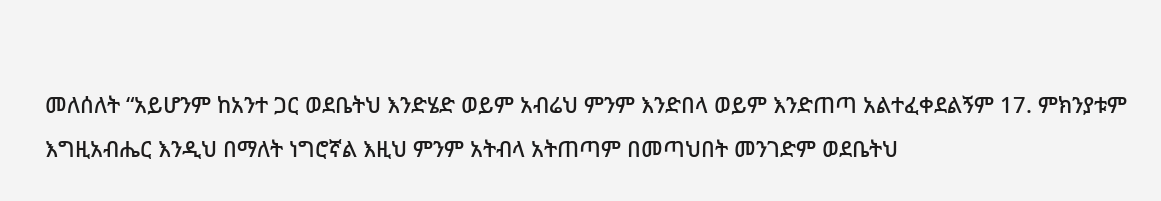መለሰለት “አይሆንም ከአንተ ጋር ወደቤትህ እንድሄድ ወይም አብሬህ ምንም እንድበላ ወይም እንድጠጣ አልተፈቀደልኝም 17. ምክንያቱም እግዚአብሔር እንዲህ በማለት ነግሮኛል እዚህ ምንም አትብላ አትጠጣም በመጣህበት መንገድም ወደቤትህ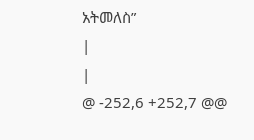አትመለስ”
|
|
@ -252,6 +252,7 @@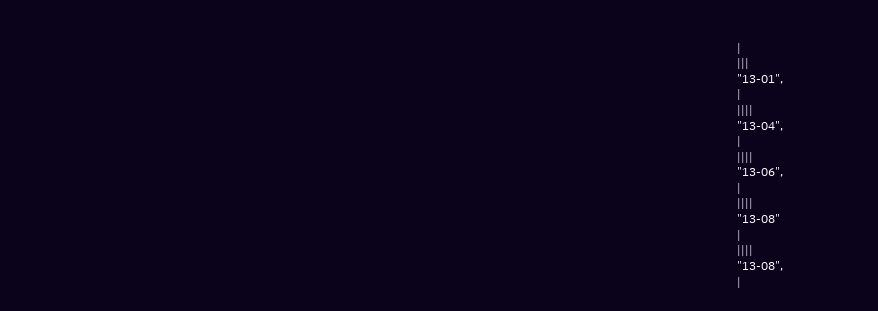|
|||
"13-01",
|
||||
"13-04",
|
||||
"13-06",
|
||||
"13-08"
|
||||
"13-08",
|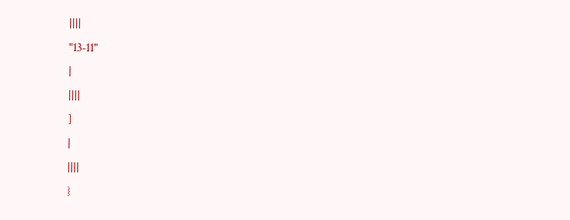||||
"13-11"
|
||||
]
|
||||
}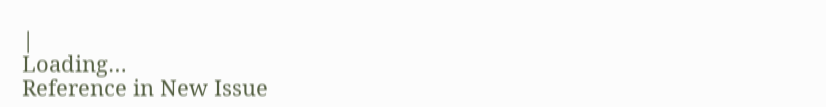|
Loading…
Reference in New Issue